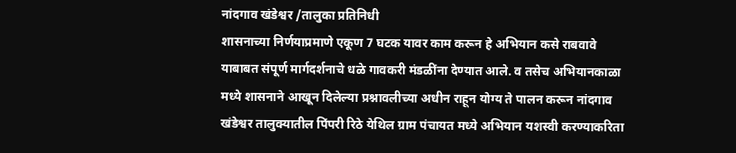नांदगाव खंडेश्वर /तालुका प्रतिनिधी
शासनाच्या निर्णयाप्रमाणे एकूण 7 घटक यावर काम करून हे अभियान कसे राबवावे याबाबत संपूर्ण मार्गदर्शनाचे धळे गावकरी मंडळींना देण्यात आले. व तसेच अभियानकाळा मध्ये शासनाने आखून दिलेल्या प्रश्नावलीच्या अधीन राहून योग्य ते पालन करून नांदगाव खंडेश्वर तालुक्यातील पिंपरी रिठे येथिल ग्राम पंचायत मध्ये अभियान यशस्वी करण्याकरिता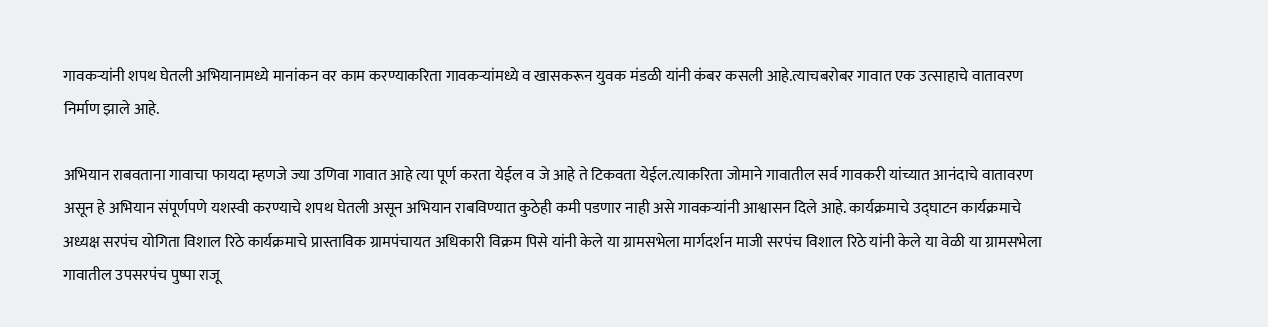गावकऱ्यांनी शपथ घेतली अभियानामध्ये मानांकन वर काम करण्याकरिता गावकऱ्यांमध्ये व खासकरून युवक मंडळी यांनी कंबर कसली आहे.त्याचबरोबर गावात एक उत्साहाचे वातावरण निर्माण झाले आहे.

अभियान राबवताना गावाचा फायदा म्हणजे ज्या उणिवा गावात आहे त्या पूर्ण करता येईल व जे आहे ते टिकवता येईल.त्याकरिता जोमाने गावातील सर्व गावकरी यांच्यात आनंदाचे वातावरण असून हे अभियान संपूर्णपणे यशस्वी करण्याचे शपथ घेतली असून अभियान राबविण्यात कुठेही कमी पडणार नाही असे गावकऱ्यांनी आश्वासन दिले आहे. कार्यक्रमाचे उद्घाटन कार्यक्रमाचे अध्यक्ष सरपंच योगिता विशाल रिठे कार्यक्रमाचे प्रास्ताविक ग्रामपंचायत अधिकारी विक्रम पिसे यांनी केले या ग्रामसभेला मार्गदर्शन माजी सरपंच विशाल रिठे यांनी केले या वेळी या ग्रामसभेला गावातील उपसरपंच पुष्पा राजू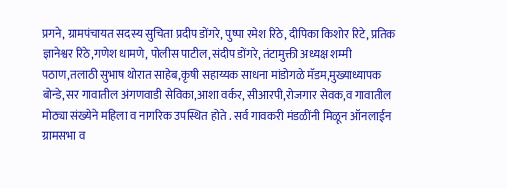प्रगने, ग्रामपंचायत सदस्य सुचिता प्रदीप डोंगरे, पुष्पा रमेश रिठे, दीपिका किशोर रिटे, प्रतिक ज्ञानेश्वर रिठे,गणेश धामणे, पोलीस पाटील,संदीप डोंगरे, तंटामुक्ती अध्यक्ष शम्मी पठाण,तलाठी सुभाष थोरात साहेब,कृषी सहाय्यक साधना मांडोगळे मॅडम,मुख्याध्यापक बोन्डे,सर गावातील अंगणवाडी सेविका,आशा वर्कर, सीआरपी,रोजगार सेवक,व गावातील मोठ्या संख्येने महिला व नागरिक उपस्थित होते . सर्व गावकरी मंडळींनी मिळून ऑनलाईन ग्रामसभा व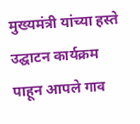मुख्यमंत्री यांच्या हस्ते उद्घाटन कार्यक्रम पाहून आपले गाव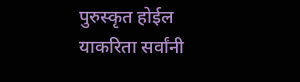पुरुस्कृत होईल याकरिता सर्वांनी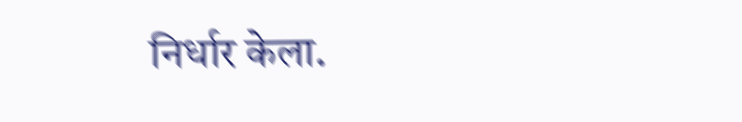निर्धार केला.